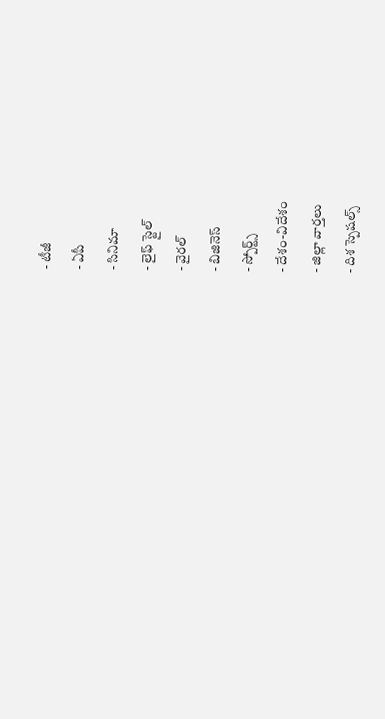- టీజీ
- ఏపీ
- సినిమా
- లైఫ్ స్టైల్
- వైరల్
- బిజినెస్
- స్పోర్ట్స్
- దేశం-విదేశం
- జిల్లా వార్తలు
- దిశ స్పెషల్స్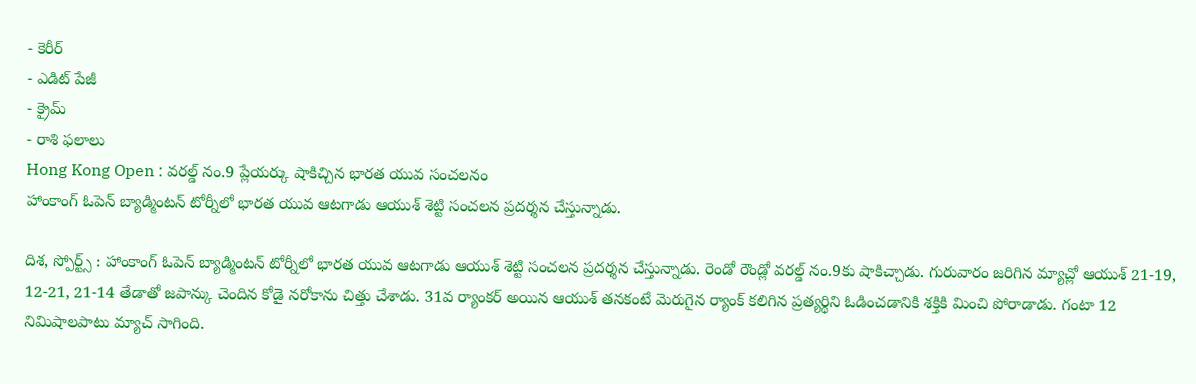- కెరీర్
- ఎడిట్ పేజీ
- క్రైమ్
- రాశి ఫలాలు
Hong Kong Open : వరల్డ్ నం.9 ప్లేయర్కు షాకిచ్చిన భారత యువ సంచలనం
హాంకాంగ్ ఓపెన్ బ్యాడ్మింటన్ టోర్నీలో భారత యువ ఆటగాడు ఆయుశ్ శెట్టి సంచలన ప్రదర్శన చేస్తున్నాడు.

దిశ, స్పోర్ట్స్ : హాంకాంగ్ ఓపెన్ బ్యాడ్మింటన్ టోర్నీలో భారత యువ ఆటగాడు ఆయుశ్ శెట్టి సంచలన ప్రదర్శన చేస్తున్నాడు. రెండో రౌండ్లో వరల్డ్ నం.9కు షాకిచ్చాడు. గురువారం జరిగిన మ్యాచ్లో ఆయుశ్ 21-19, 12-21, 21-14 తేడాతో జపాన్కు చెందిన కోడై నరోకాను చిత్తు చేశాడు. 31వ ర్యాంకర్ అయిన ఆయుశ్ తనకంటే మెరుగైన ర్యాంక్ కలిగిన ప్రత్యర్థిని ఓడించడానికి శక్తికి మించి పోరాడాడు. గంటా 12 నిమిషాలపాటు మ్యాచ్ సాగింది.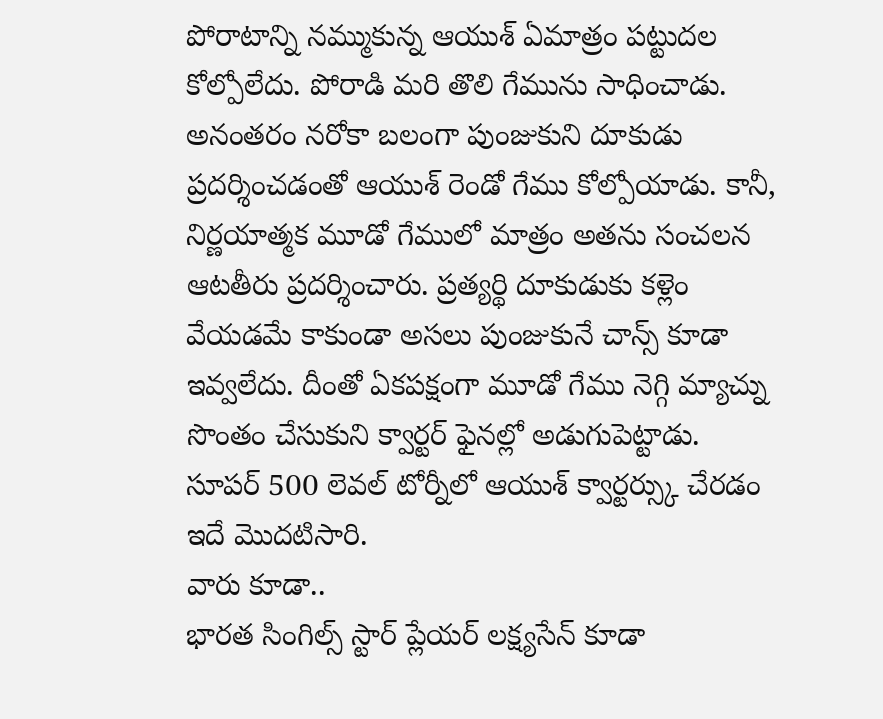పోరాటాన్ని నమ్ముకున్న ఆయుశ్ ఏమాత్రం పట్టుదల కోల్పోలేదు. పోరాడి మరి తొలి గేమును సాధించాడు. అనంతరం నరోకా బలంగా పుంజుకుని దూకుడు ప్రదర్శించడంతో ఆయుశ్ రెండో గేము కోల్పోయాడు. కానీ, నిర్ణయాత్మక మూడో గేములో మాత్రం అతను సంచలన ఆటతీరు ప్రదర్శించారు. ప్రత్యర్థి దూకుడుకు కళ్లెం వేయడమే కాకుండా అసలు పుంజుకునే చాన్స్ కూడా ఇవ్వలేదు. దీంతో ఏకపక్షంగా మూడో గేము నెగ్గి మ్యాచ్ను సొంతం చేసుకుని క్వార్టర్ ఫైనల్లో అడుగుపెట్టాడు. సూపర్ 500 లెవల్ టోర్నీలో ఆయుశ్ క్వార్టర్స్కు చేరడం ఇదే మొదటిసారి.
వారు కూడా..
భారత సింగిల్స్ స్టార్ ప్లేయర్ లక్ష్యసేన్ కూడా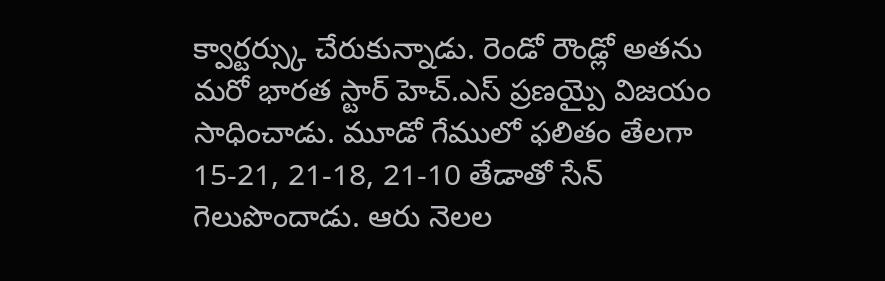క్వార్టర్స్కు చేరుకున్నాడు. రెండో రౌండ్లో అతను మరో భారత స్టార్ హెచ్.ఎస్ ప్రణయ్పై విజయం సాధించాడు. మూడో గేములో ఫలితం తేలగా 15-21, 21-18, 21-10 తేడాతో సేన్ గెలుపొందాడు. ఆరు నెలల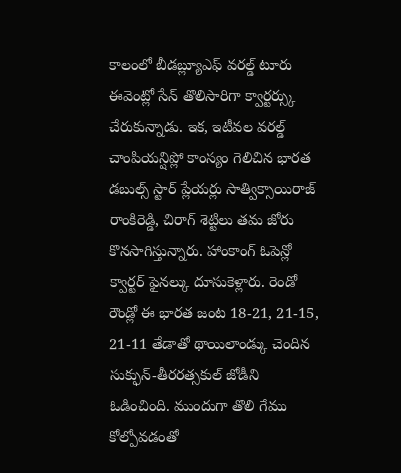కాలంలో బీడబ్ల్యూఎఫ్ వరల్డ్ టూరు ఈవెంట్లో సేన్ తొలిసారిగా క్వార్టర్స్కు చేరుకున్నాడు. ఇక, ఇటీవల వరల్డ్ చాంపియన్షిప్లో కాంస్యం గెలిచిన భారత డబుల్స్ స్టార్ ప్లేయర్లు సాత్విక్సాయిరాజ్ రాంకిరెడ్డి, చిరాగ్ శెట్టిలు తమ జోరు కొనసాగిస్తున్నారు. హాంకాంగ్ ఓపెన్లో క్వార్టర్ ఫైనల్కు దూసుకెళ్లారు. రెండో రౌండ్లో ఈ భారత జంట 18-21, 21-15, 21-11 తేడాతో థాయిలాండ్కు చెందిన సుక్ఫున్-తీరరత్సకుల్ జోడీని ఓడించింది. ముందుగా తొలి గేము కోల్పోవడంతో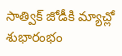సాత్విక్ జోడీకి మ్యాచ్లో శుభారంభం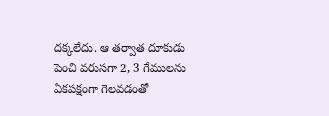దక్కలేదు. ఆ తర్వాత దూకుడు పెంచి వరుసగా 2, 3 గేములను ఏకపక్షంగా గెలవడంతో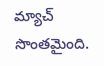మ్యాచ్ సొంతమైంది.